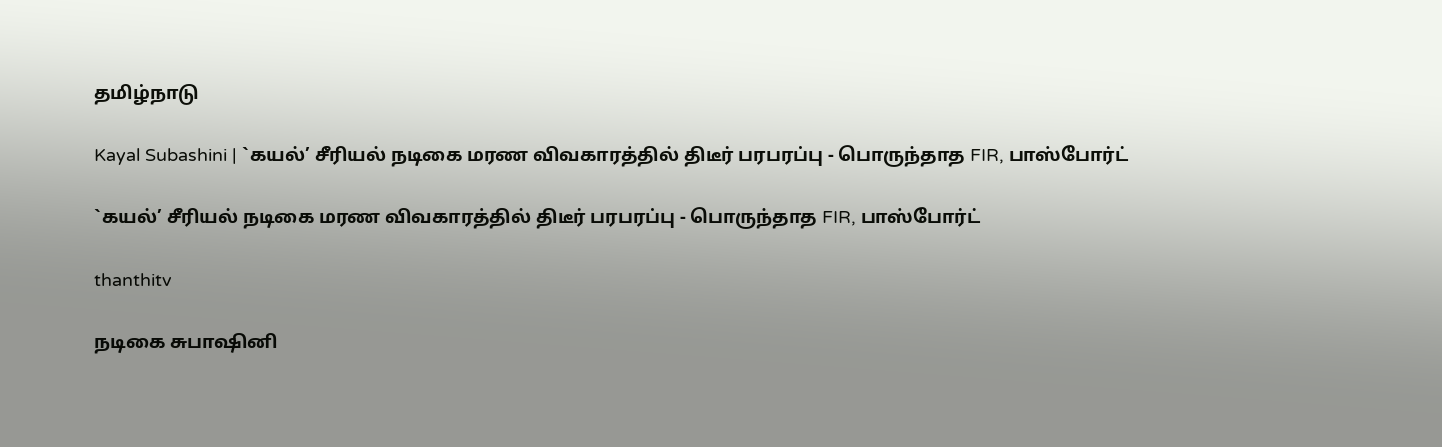தமிழ்நாடு

Kayal Subashini | `கயல்’ சீரியல் நடிகை மரண விவகாரத்தில் திடீர் பரபரப்பு - பொருந்தாத FIR, பாஸ்போர்ட்

`கயல்’ சீரியல் நடிகை மரண விவகாரத்தில் திடீர் பரபரப்பு - பொருந்தாத FIR, பாஸ்போர்ட்

thanthitv

நடிகை சுபாஷினி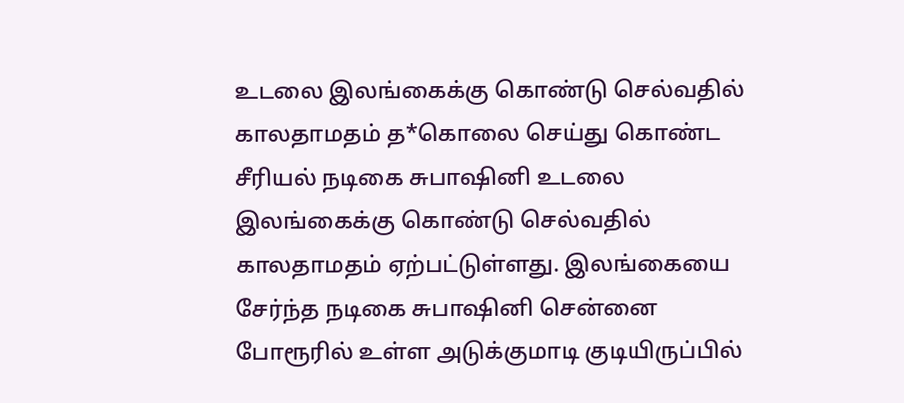உடலை இலங்கைக்கு கொண்டு செல்வதில் காலதாமதம் த*கொலை செய்து கொண்ட சீரியல் நடிகை சுபாஷினி உடலை இலங்கைக்கு கொண்டு செல்வதில் காலதாமதம் ஏற்பட்டுள்ளது. இலங்கையை சேர்ந்த நடிகை சுபாஷினி சென்னை போரூரில் உள்ள அடுக்குமாடி குடியிருப்பில்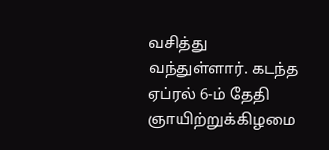வசித்து வந்துள்ளார். கடந்த ஏப்ரல் 6-ம் தேதி ஞாயிற்றுக்கிழமை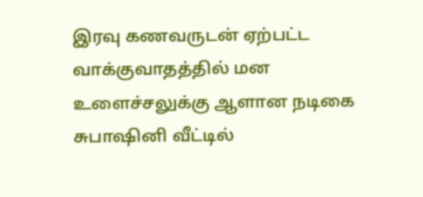இரவு கணவருடன் ஏற்பட்ட வாக்குவாதத்தில் மன உளைச்சலுக்கு ஆளான நடிகை சுபாஷினி வீட்டில்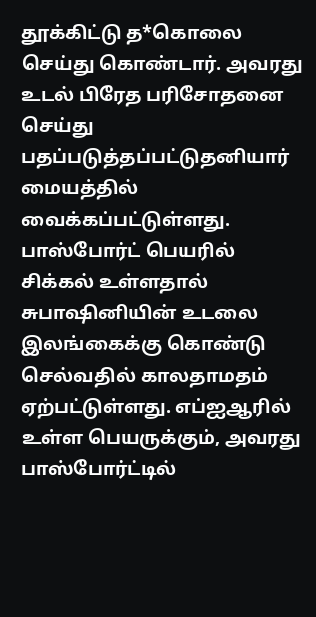தூக்கிட்டு த*கொலை செய்து கொண்டார். அவரது உடல் பிரேத பரிசோதனை செய்து பதப்படுத்தப்பட்டுதனியார் மையத்தில் வைக்கப்பட்டுள்ளது. பாஸ்போர்ட் பெயரில் சிக்கல் உள்ளதால் சுபாஷினியின் உடலை இலங்கைக்கு கொண்டு செல்வதில் காலதாமதம் ஏற்பட்டுள்ளது. எப்ஐஆரில் உள்ள பெயருக்கும், அவரது பாஸ்போர்ட்டில்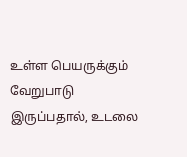உள்ள பெயருக்கும் வேறுபாடு இருப்பதால், உடலை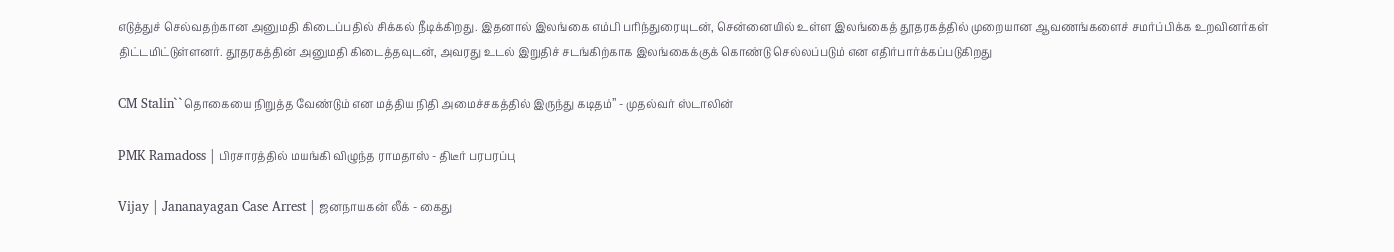எடுத்துச் செல்வதற்கான அனுமதி கிடைப்பதில் சிக்கல் நீடிக்கிறது. இதனால் இலங்கை எம்பி பரிந்துரையுடன், சென்னையில் உள்ள இலங்கைத் தூதரகத்தில் முறையான ஆவணங்களைச் சமர்ப்பிக்க உறவினர்கள் திட்டமிட்டுள்ளனர். தூதரகத்தின் அனுமதி கிடைத்தவுடன், அவரது உடல் இறுதிச் சடங்கிற்காக இலங்கைக்குக் கொண்டு செல்லப்படும் என எதிர்பார்க்கப்படுகிறது

CM Stalin``தொகையை நிறுத்த வேண்டும் என மத்திய நிதி அமைச்சகத்தில் இருந்து கடிதம்’’ - முதல்வர் ஸ்டாலின்

PMK Ramadoss | பிரசாரத்தில் மயங்கி விழுந்த ராமதாஸ் - திடீர் பரபரப்பு

Vijay | Jananayagan Case Arrest | ஜனநாயகன் லீக் - கைது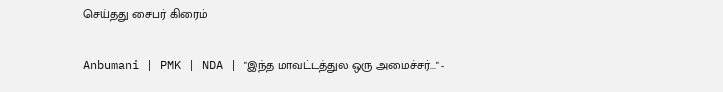செய்தது சைபர் கிரைம்

Anbumani | PMK | NDA | "இந்த மாவட்டத்துல ஒரு அமைச்சர்..." -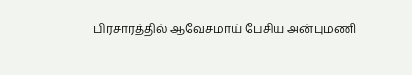பிரசாரத்தில் ஆவேசமாய் பேசிய அன்புமணி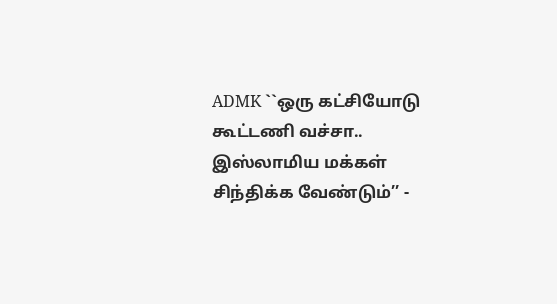ADMK ``ஒரு கட்சியோடு கூட்டணி வச்சா.. இஸ்லாமிய மக்கள் சிந்திக்க வேண்டும்’’ -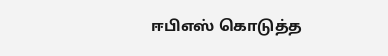ஈபிஎஸ் கொடுத்த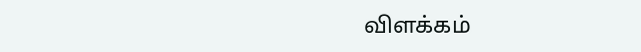விளக்கம்